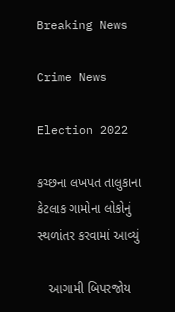Breaking News

Crime News

Election 2022

કચ્છના લખપત તાલુકાના કેટલાક ગામોના લોકોનું સ્થળાંતર કરવામાં આવ્યું

   આગામી બિપરજોય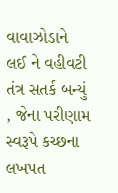વાવાઝોડાને લઈ ને વહીવટી તંત્ર સતર્ક બન્યું , જેના પરીણામ સ્વરૂપે કચ્છના લખપત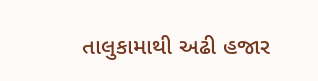તાલુકામાથી અઢી હજાર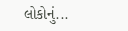લોકોનું...